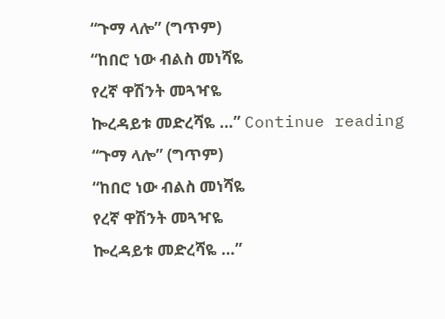“ጉማ ላሎ” (ግጥም)
“ከበሮ ነው ብልስ መነሻዬ
የረኛ ዋሽንት መጓዣዬ
ኰረዳይቱ መድረሻዬ …” Continue reading “ጉማ ላሎ” (ግጥም)
“ከበሮ ነው ብልስ መነሻዬ
የረኛ ዋሽንት መጓዣዬ
ኰረዳይቱ መድረሻዬ …”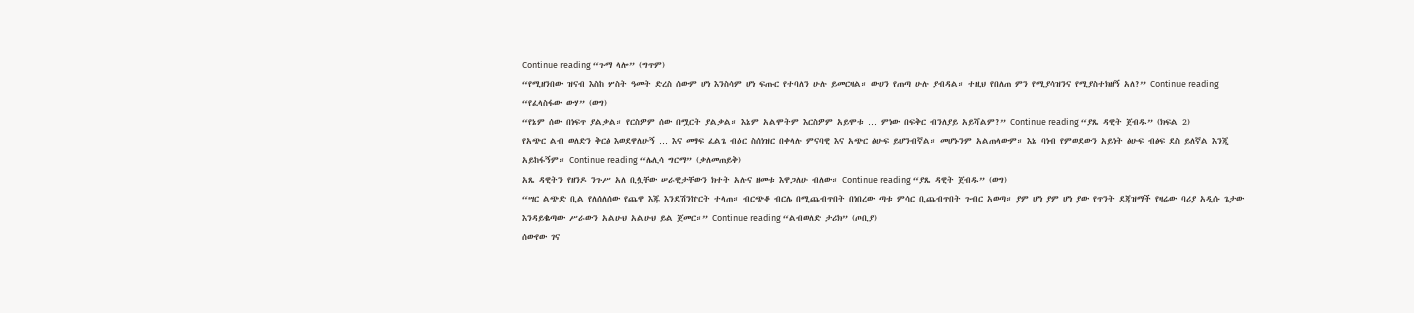Continue reading “ጉማ ላሎ” (ግጥም)
“የሚዘንበው ዝናብ እስከ ሦስት ዓመት ድረስ ሰውም ሆነ እንስሳም ሆነ ፍጡር የተባለን ሁሉ ይመርዛል። ውሀን የጠጣ ሁሉ ያብዳል። ተዚህ የበለጠ ምን የሚያሳዝንና የሚያስተክዘኝ አለ?” Continue reading “የፈላስፋው ውሃ” (ወግ)
“የኔም ሰው በነፍጥ ያልቃል። የርስዎም ሰው በሟርት ያልቃል። እኔም አልሞትም እርስዎም አይሞቱ … ምነው በፍቅር ብንለያይ አይሻልም?” Continue reading “ያጼ ዳዊት ጀብዱ” (ክፍል 2)
የአጭር ልብ ወለድን ቅርፅ እወደዋለሁኝ … እና መፃፍ ፈልጌ ብዕር ስሰነዝር በቀላሉ ምናባዊ እና አጭር ፅሁፍ ይሆንብኛል። መሆኑንም አልጠላውም። እኔ ባነብ የምወደውን አይነት ፅሁፍ ብፅፍ ደስ ይለኛል እንጂ አይከፋኝም። Continue reading “ሌሊሳ ግርማ” (ቃለመጠይቅ)
አጼ ዳዊትን የዘንዶ ንጉሥ አለ ቢሏቸው ሠራዊታቸውን ክተት አሉና ዘመቱ እዋጋለሁ ብለው። Continue reading “ያጼ ዳዊት ጀብዱ” (ወግ)
“ሣር ልጭድ ቢል የለሰለሰው የጨዋ እጁ እንደሽንኵርት ተላጠ። ብርጭቆ ብርሌ በሚጨብጥበት በነበረው ጣቱ ምሳር ቢጨብጥበት ጉብር አወጣ። ያም ሆነ ያም ሆነ ያው የጥንት ደጃዝማች የዛሬው ባሪያ አዲሱ ጌታው እንዳይቈጣው ሥራውን አልሁህ አልሁህ ይል ጀመር።” Continue reading “ልብወለድ ታሪክ” (ጦቢያ)
ሰውየው ገና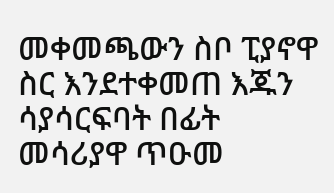መቀመጫውን ስቦ ፒያኖዋ ስር እንደተቀመጠ እጁን ሳያሳርፍባት በፊት መሳሪያዋ ጥዑመ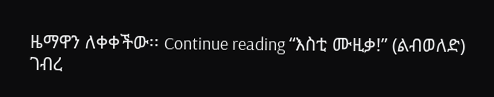ዜማዋን ለቀቀችው፡፡ Continue reading “እስቲ ሙዚቃ!” (ልብወለድ)
ገብረ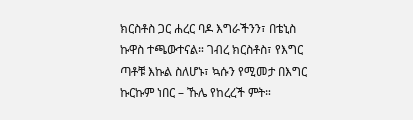ክርስቶስ ጋር ሐረር ባዶ እግራችንን፣ በቴኒስ ኩዋስ ተጫውተናል። ገብረ ክርስቶስ፣ የእግር ጣቶቹ እኩል ስለሆኑ፣ ኳሱን የሚመታ በእግር ኩርኩም ነበር – ኹሌ የከረረች ምት።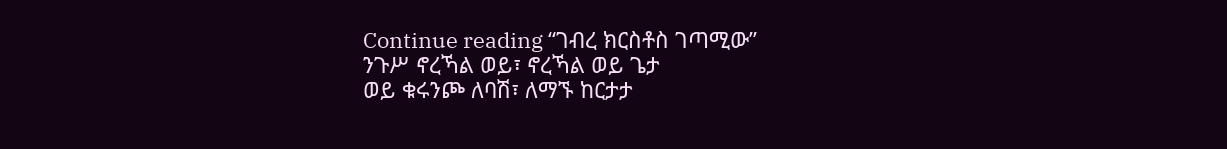Continue reading “ገብረ ክርስቶስ ገጣሚው”
ንጉሥ ኖረኻል ወይ፣ ኖረኻል ወይ ጌታ
ወይ ቁሩንጮ ለባሽ፣ ለማኙ ከርታታ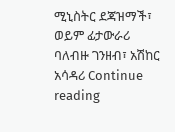ሚኒስትር ደጃዝማች፣ ወይም ፊታውራሪ
ባለብዙ ገንዘብ፣ አሽከር አሳዳሪ Continue reading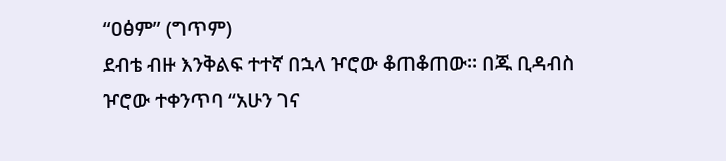“ዐፅም” (ግጥም)
ደብቴ ብዙ እንቅልፍ ተተኛ በኋላ ዦሮው ቆጠቆጠው። በጁ ቢዳብስ ዦሮው ተቀንጥባ “አሁን ገና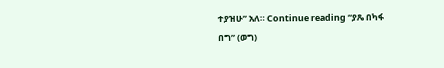ተያዝሁ” አለ። Continue reading “ያጼ በካፋ በግ” (ወግ)